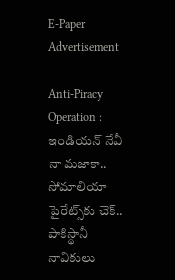E-Paper
Advertisement

Anti-Piracy Operation : ఇండియన్ నేవీ నా మజాకా.. సోమాలియా పైరేట్స్‌కు చెక్.. పాకిస్థానీ నావికులు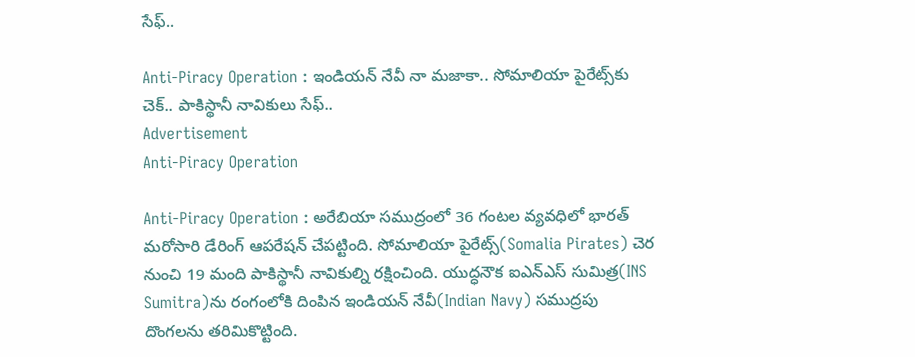సేఫ్..

Anti-Piracy Operation : ఇండియన్ నేవీ నా మజాకా.. సోమాలియా పైరేట్స్‌కు చెక్.. పాకిస్థానీ నావికులు సేఫ్..
Advertisement
Anti-Piracy Operation

Anti-Piracy Operation : అరేబియా సముద్రంలో 36 గంటల వ్యవధిలో భారత్‌ మరోసారి డేరింగ్ ఆపరేషన్‌ చేపట్టింది. సోమాలియా పైరేట్స్(Somalia Pirates) చెర నుంచి 19 మంది పాకిస్థానీ నావికుల్ని రక్షించింది. యుద్ధనౌక ఐఎన్‌ఎస్‌ సుమిత్ర(INS Sumitra)ను రంగంలోకి దింపిన ఇండియన్ నేవీ(Indian Navy) సముద్రపు దొంగలను తరిమికొట్టింది.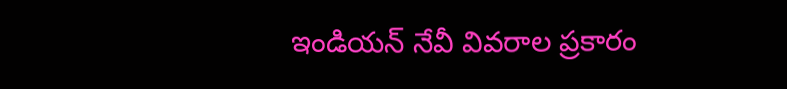ఇండియన్ నేవీ వివరాల ప్రకారం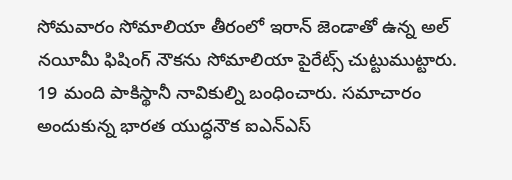సోమవారం సోమాలియా తీరంలో ఇరాన్ జెండాతో ఉన్న అల్‌ నయీమీ ఫిషింగ్ నౌకను సోమాలియా పైరేట్స్ చుట్టుముట్టారు. 19 మంది పాకిస్థానీ నావికుల్ని బంధించారు. సమాచారం అందుకున్న భారత యుద్ధనౌక ఐఎన్ఎస్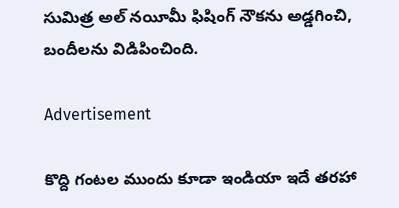సుమిత్ర అల్‌ నయీమీ ఫిషింగ్ నౌకను అడ్డగించి, బందీలను విడిపించింది.

Advertisement

కొద్ది గంటల ముందు కూడా ఇండియా ఇదే తరహా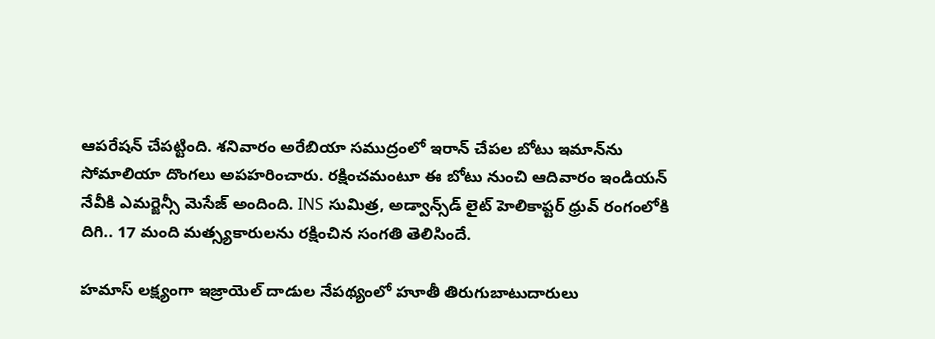ఆపరేషన్ చేపట్టింది. శనివారం అరేబియా సముద్రంలో ఇరాన్‌ చేపల బోటు ఇమాన్‌ను సోమాలియా దొంగలు అపహరించారు. రక్షించమంటూ ఈ బోటు నుంచి ఆదివారం ఇండియన్ నేవీకి ఎమర్జెన్సీ మెసేజ్ అందింది. INS సుమిత్ర, అడ్వాన్స్‌డ్‌ లైట్‌ హెలికాప్టర్‌ ధ్రువ్‌ రంగంలోకి దిగి.. 17 మంది మత్స్యకారులను రక్షించిన సంగతి తెలిసిందే.

హమాస్‌ లక్ష్యంగా ఇజ్రాయెల్‌ దాడుల నేపథ్యంలో హూతీ తిరుగుబాటుదారులు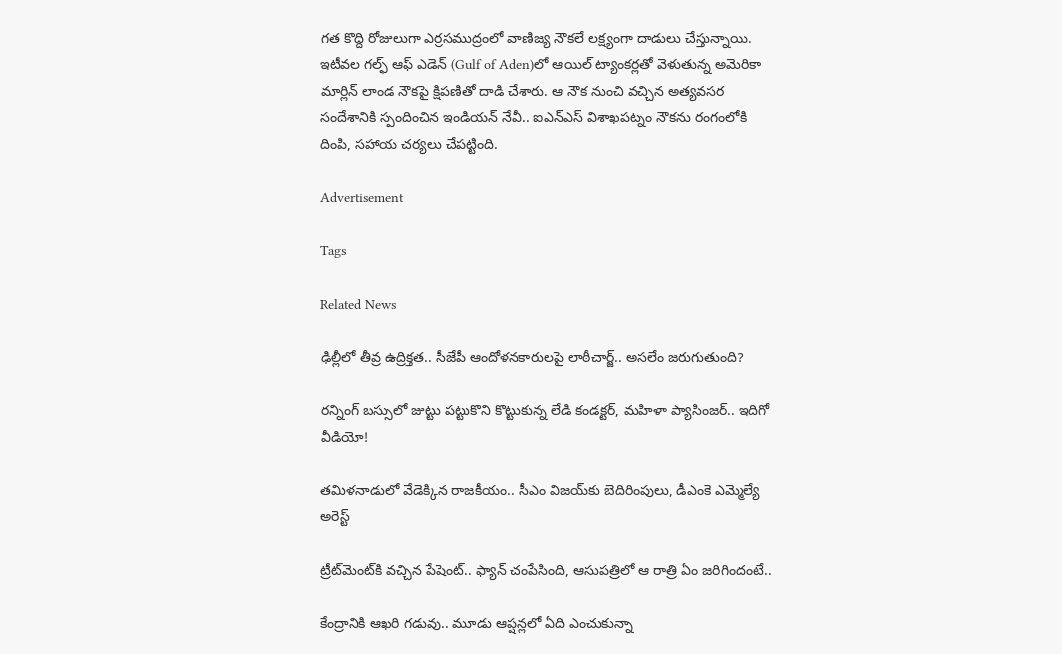గత కొద్ది రోజులుగా ఎర్రసముద్రంలో వాణిజ్య నౌకలే లక్ష్యంగా దాడులు చేస్తున్నాయి. ఇటీవల గల్ఫ్‌ ఆఫ్ ఎడెన్‌ (Gulf of Aden)లో ఆయిల్‌ ట్యాంకర్లతో వెళుతున్న అమెరికా మార్లిన్‌ లాండ నౌకపై క్షిపణితో దాడి చేశారు. ఆ నౌక నుంచి వచ్చిన అత్యవసర సందేశానికి స్పందించిన ఇండియన్ నేవీ.. ఐఎన్‌ఎస్‌ విశాఖపట్నం నౌకను రంగంలోకి దింపి, సహాయ చర్యలు చేపట్టింది.

Advertisement

Tags

Related News

ఢిల్లీలో తీవ్ర ఉద్రిక్తత.. సీజేపీ ఆందోళనకారులపై లాఠీచార్జ్.. అసలేం జరుగుతుంది?

రన్నింగ్‌ బస్సులో జుట్టు పట్టుకొని కొట్టుకున్న లేడి కండక్టర్, మహిళా ప్యాసింజర్.. ఇదిగో వీడియో!

తమిళనాడులో వేడెక్కిన రాజకీయం.. సీఎం విజయ్‌కు బెదిరింపులు, డీఎంకె ఎమ్మెల్యే అరెస్ట్

ట్రీట్‌మెంట్‌కి వచ్చిన పేషెంట్.. ఫ్యాన్ చంపేసింది, ఆసుపత్రిలో ఆ రాత్రి ఏం జరిగిందంటే..

కేంద్రానికి ఆఖరి గడువు.. మూడు ఆప్షన్లలో ఏది ఎంచుకున్నా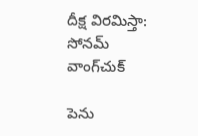దీక్ష విరమిస్తా: సోనమ్ వాంగ్‌చుక్

పెను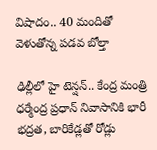విషాదం.. 40 మందితో వెళుతోన్న ప‌డ‌వ బోల్తా

ఢిల్లీలో హై టెన్షన్.. కేంద్ర మంత్రి ధర్మేంద్ర ప్రధాన్ నివాసానికి భారీ భద్రత, బారికేడ్లతో రోడ్లు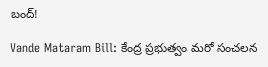బంద్!

Vande Mataram Bill: కేంద్ర ప్రభుత్వం మరో సంచలన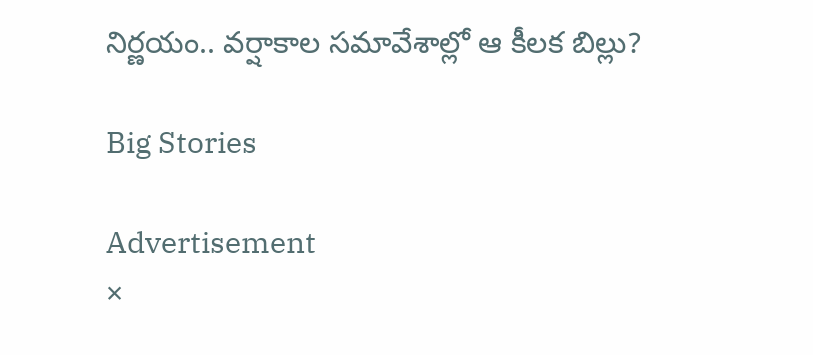నిర్ణయం.. వర్షాకాల సమావేశాల్లో ఆ కీలక బిల్లు?

Big Stories

Advertisement
×